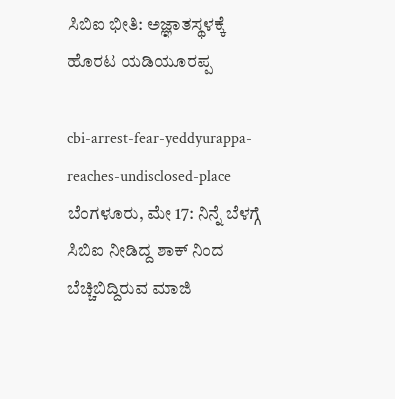ಸಿಬಿಐ ಭೀತಿ: ಅಜ್ಞಾತಸ್ಥಳಕ್ಕೆ ಹೊರಟ ಯಡಿಯೂರಪ್ಪ

cbi-arrest-fear-yeddyurappa-reaches-undisclosed-place
ಬೆಂಗಳೂರು, ಮೇ 17: ನಿನ್ನೆ ಬೆಳಗ್ಗೆ ಸಿಬಿಐ ನೀಡಿದ್ದ ಶಾಕ್ ನಿಂದ ಬೆಚ್ಚಿಬಿದ್ದಿರುವ ಮಾಜಿ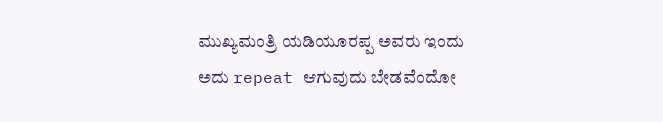ಮುಖ್ಯಮಂತ್ರಿ ಯಡಿಯೂರಪ್ಪ ಅವರು ಇಂದು ಅದು repeat ಆಗುವುದು ಬೇಡವೆಂದೋ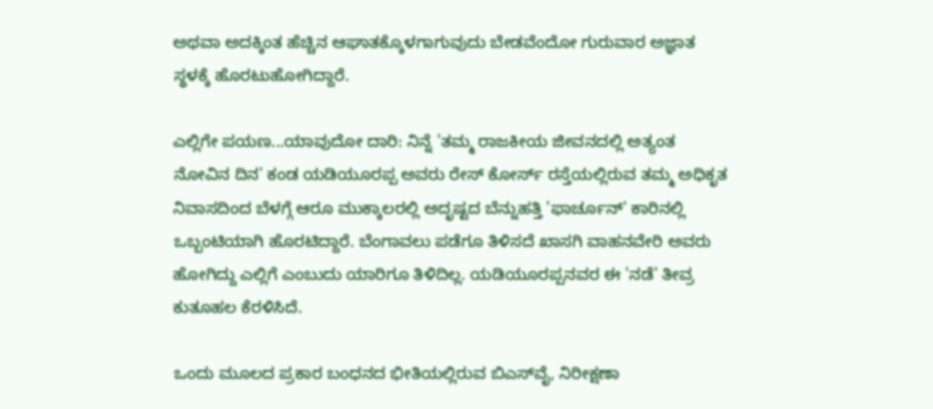ಅಥವಾ ಅದಕ್ಕಿಂತ ಹೆಚ್ಚಿನ ಆಘಾತಕ್ಕೊಳಗಾಗುವುದು ಬೇಡವೆಂದೋ ಗುರುವಾರ ಅಜ್ಞಾತ ಸ್ಥಳಕ್ಕೆ ಹೊರಟುಹೋಗಿದ್ದಾರೆ.

ಎಲ್ಲಿಗೇ ಪಯಣ...ಯಾವುದೋ ದಾರಿ: ನಿನ್ನೆ 'ತಮ್ಮ ರಾಜಕೀಯ ಜೀವನದಲ್ಲಿ ಅತ್ಯಂತ ನೋವಿನ ದಿನ' ಕಂಡ ಯಡಿಯೂರಪ್ಪ ಅವರು ರೇಸ್ ಕೋರ್ಸ್ ರಸ್ತೆಯಲ್ಲಿರುವ ತಮ್ಮ ಅಧಿಕೃತ ನಿವಾಸದಿಂದ ಬೆಳಗ್ಗೆ ಆರೂ ಮುಕ್ಕಾಲರಲ್ಲಿ ಅದೃಷ್ಟದ ಬೆನ್ನುಹತ್ತಿ 'ಫಾರ್ಚೂನ್' ಕಾರಿನಲ್ಲಿ ಒಬ್ಬಂಟಿಯಾಗಿ ಹೊರಟಿದ್ದಾರೆ. ಬೆಂಗಾವಲು ಪಡೆಗೂ ತಿಳಿಸದೆ ಖಾಸಗಿ ವಾಹನವೇರಿ ಅವರು ಹೋಗಿದ್ದು ಎಲ್ಲಿಗೆ ಎಂಬುದು ಯಾರಿಗೂ ತಿಳಿದಿಲ್ಲ. ಯಡಿಯೂರಪ್ಪನವರ ಈ 'ನಡೆ' ತೀವ್ರ ಕುತೂಹಲ ಕೆರಳಿಸಿದೆ.

ಒಂದು ಮೂಲದ ಪ್ರಕಾರ ಬಂಧನದ ಭೀತಿಯಲ್ಲಿರುವ ಬಿಎಸ್‌ವೈ, ನಿರೀಕ್ಷಣಾ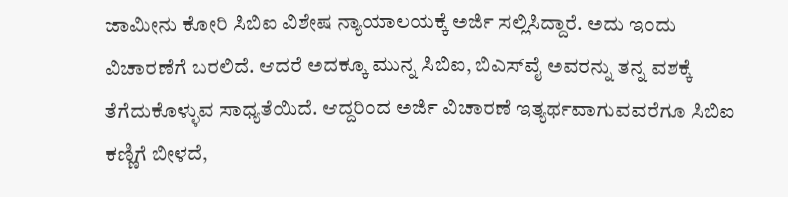ಜಾಮೀನು ಕೋರಿ ಸಿಬಿಐ ವಿಶೇಷ ನ್ಯಾಯಾಲಯಕ್ಕೆ ಅರ್ಜಿ ಸಲ್ಲಿಸಿದ್ದಾರೆ. ಅದು ಇಂದು ವಿಚಾರಣೆಗೆ ಬರಲಿದೆ. ಆದರೆ ಅದಕ್ಕೂ ಮುನ್ನ ಸಿಬಿಐ, ಬಿಎಸ್‌ವೈ ಅವರನ್ನು ತನ್ನ ವಶಕ್ಕೆ ತೆಗೆದುಕೊಳ್ಳುವ ಸಾಧ್ಯತೆಯಿದೆ. ಆದ್ದರಿಂದ ಅರ್ಜಿ ವಿಚಾರಣೆ ಇತ್ಯರ್ಥವಾಗುವವರೆಗೂ ಸಿಬಿಐ ಕಣ್ಣಿಗೆ ಬೀಳದೆ,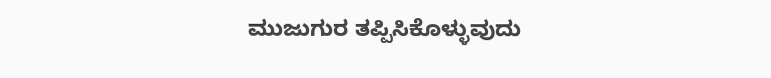ಮುಜುಗುರ ತಪ್ಪಿಸಿಕೊಳ್ಳುವುದು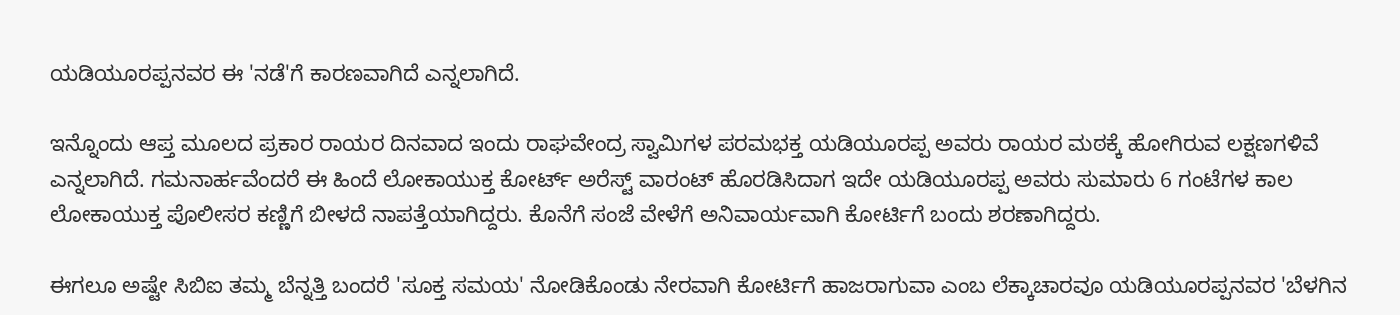ಯಡಿಯೂರಪ್ಪನವರ ಈ 'ನಡೆ'ಗೆ ಕಾರಣವಾಗಿದೆ ಎನ್ನಲಾಗಿದೆ.

ಇನ್ನೊಂದು ಆಪ್ತ ಮೂಲದ ಪ್ರಕಾರ ರಾಯರ ದಿನವಾದ ಇಂದು ರಾಘವೇಂದ್ರ ಸ್ವಾಮಿಗಳ ಪರಮಭಕ್ತ ಯಡಿಯೂರಪ್ಪ ಅವರು ರಾಯರ ಮಠಕ್ಕೆ ಹೋಗಿರುವ ಲಕ್ಷಣಗಳಿವೆ ಎನ್ನಲಾಗಿದೆ. ಗಮನಾರ್ಹವೆಂದರೆ ಈ ಹಿಂದೆ ಲೋಕಾಯುಕ್ತ ಕೋರ್ಟ್ ಅರೆಸ್ಟ್ ವಾರಂಟ್ ಹೊರಡಿಸಿದಾಗ ಇದೇ ಯಡಿಯೂರಪ್ಪ ಅವರು ಸುಮಾರು 6 ಗಂಟೆಗಳ ಕಾಲ ಲೋಕಾಯುಕ್ತ ಪೊಲೀಸರ ಕಣ್ಣಿಗೆ ಬೀಳದೆ ನಾಪತ್ತೆಯಾಗಿದ್ದರು. ಕೊನೆಗೆ ಸಂಜೆ ವೇಳೆಗೆ ಅನಿವಾರ್ಯವಾಗಿ ಕೋರ್ಟಿಗೆ ಬಂದು ಶರಣಾಗಿದ್ದರು.

ಈಗಲೂ ಅಷ್ಟೇ ಸಿಬಿಐ ತಮ್ಮ ಬೆನ್ನತ್ತಿ ಬಂದರೆ 'ಸೂಕ್ತ ಸಮಯ' ನೋಡಿಕೊಂಡು ನೇರವಾಗಿ ಕೋರ್ಟಿಗೆ ಹಾಜರಾಗುವಾ ಎಂಬ ಲೆಕ್ಕಾಚಾರವೂ ಯಡಿಯೂರಪ್ಪನವರ 'ಬೆಳಗಿನ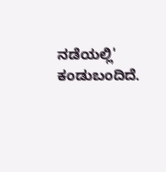ನಡೆಯಲ್ಲಿ' ಕಂಡುಬಂದಿದೆ.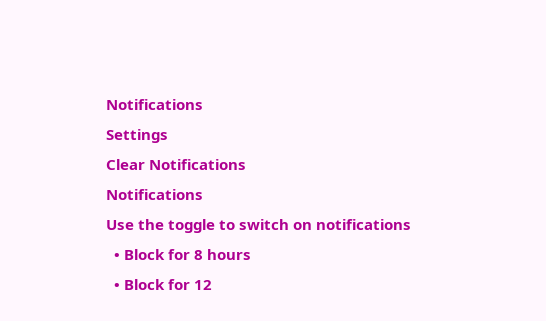Notifications
Settings
Clear Notifications
Notifications
Use the toggle to switch on notifications
  • Block for 8 hours
  • Block for 12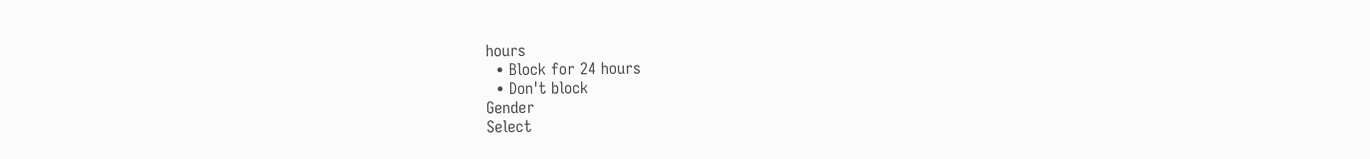hours
  • Block for 24 hours
  • Don't block
Gender
Select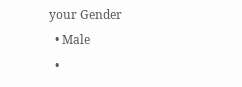your Gender
  • Male
  •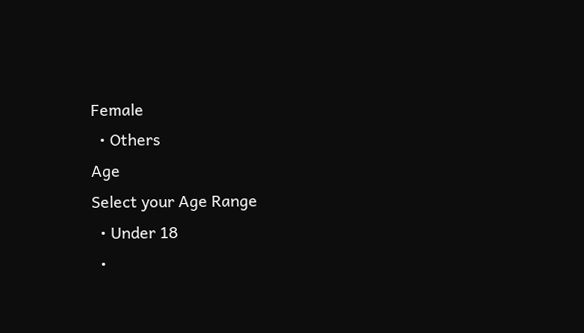Female
  • Others
Age
Select your Age Range
  • Under 18
  •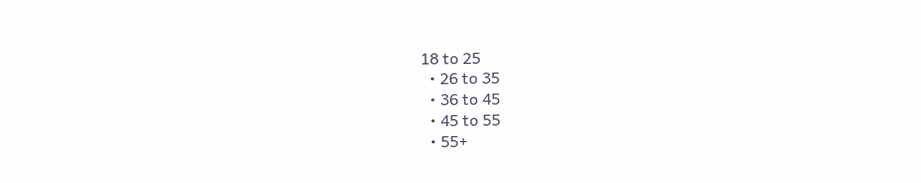18 to 25
  • 26 to 35
  • 36 to 45
  • 45 to 55
  • 55+